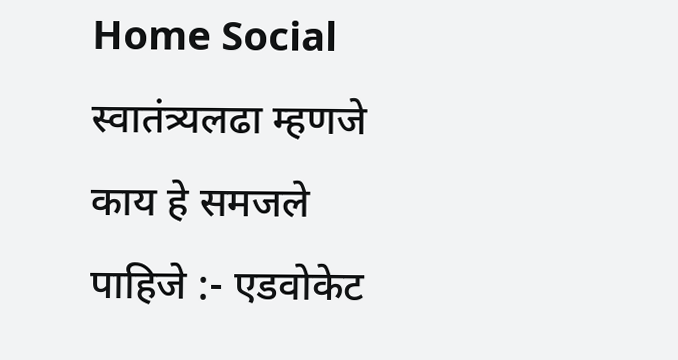Home Social स्वातंत्र्यलढा म्हणजे काय हे समजले पाहिजे :- एडवोकेट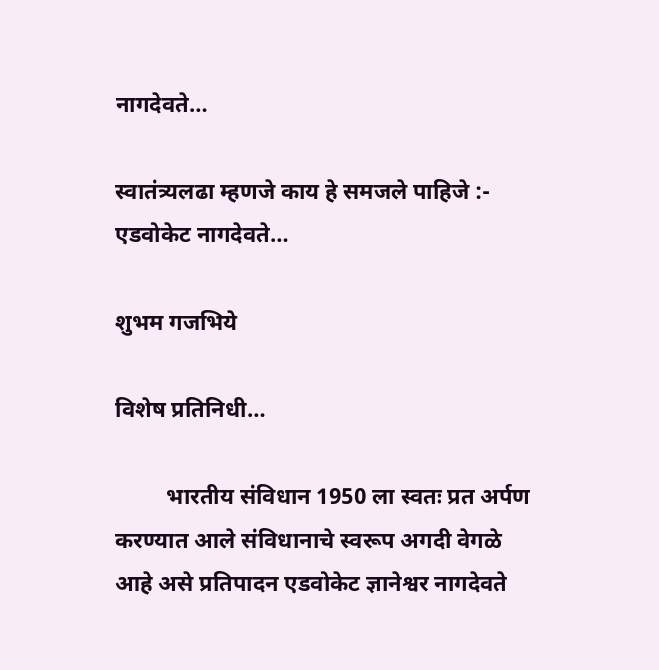नागदेवते…

स्वातंत्र्यलढा म्हणजे काय हे समजले पाहिजे :- एडवोकेट नागदेवते…

शुभम गजभिये

विशेष प्रतिनिधी…

         भारतीय संविधान 1950 ला स्वतः प्रत अर्पण करण्यात आले संविधानाचे स्वरूप अगदी वेगळे आहे असे प्रतिपादन एडवोकेट ज्ञानेश्वर नागदेवते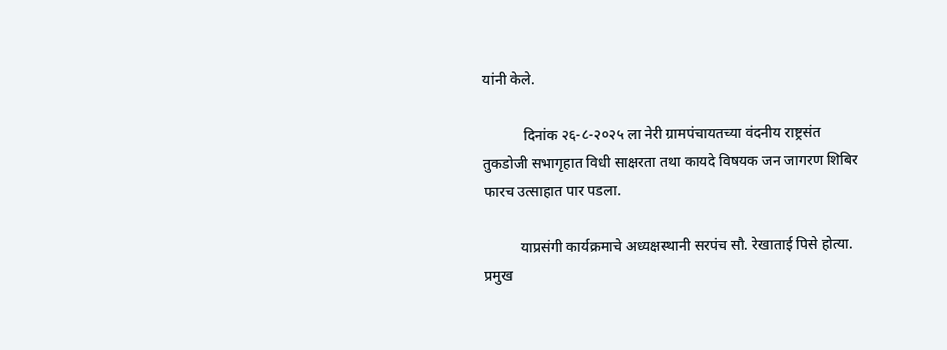यांनी केले.

           दिनांक २६-८-२०२५ ला नेरी ग्रामपंचायतच्या वंदनीय राष्ट्रसंत तुकडोजी सभागृहात विधी साक्षरता तथा कायदे विषयक जन जागरण शिबिर फारच उत्साहात पार पडला.

          याप्रसंगी कार्यक्रमाचे अध्यक्षस्थानी सरपंच सौ. रेखाताई पिसे होत्या. प्रमुख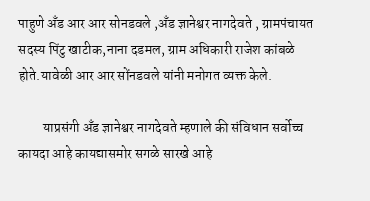पाहुणे अँड आर आर सोनडवले ,अँड ज्ञानेश्वर नागदेवते , ग्रामपंचायत सदस्य पिंटु खाटीक,नाना दडमल, ग्राम अधिकारी राजेश कांबळे होते.यावेळी आर आर सोंनडवले यांनी मनोगत व्यक्त केले.

         याप्रसंगी अँड ज्ञानेश्वर नागदेवते म्हणाले की संविधान सर्वोच्च कायदा आहे कायद्यासमोर सगळे सारखे आहे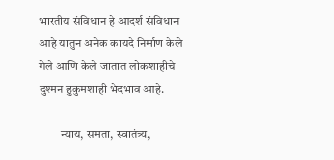भारतीय संविधान हे आदर्श संविधान आहे यातुन अनेक कायदे निर्माण केले गेले आणि केले जातात लोकशाहीचे दुश्मन हुकुमशाही भेदभाव आहे.

         न्याय, समता, स्वातंत्र्य,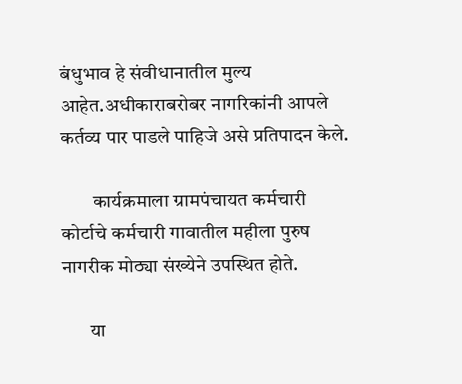बंधुभाव हे संवीधानातील मुल्य आहेत.अधीकाराबरोबर नागरिकांनी आपले कर्तव्य पार पाडले पाहिजे असे प्रतिपादन केले.

        कार्यक्रमाला ग्रामपंचायत कर्मचारी कोर्टाचे कर्मचारी गावातील महीला पुरुष नागरीक मोठ्या संख्येने उपस्थित होते.

       या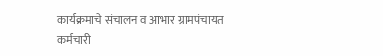कार्यक्रमाचे संचालन व आभार ग्रामपंचायत कर्मचारी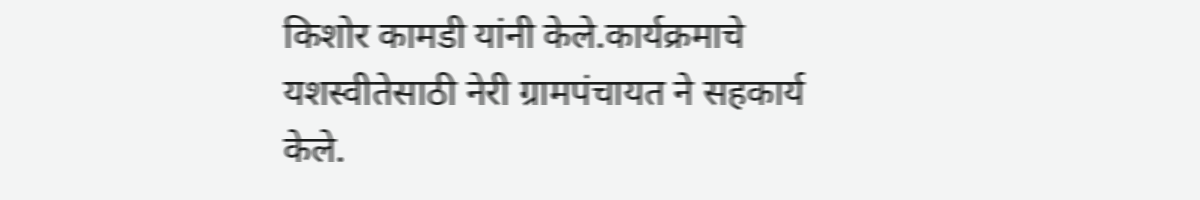किशोर कामडी यांनी केले.कार्यक्रमाचे यशस्वीतेसाठी नेरी ग्रामपंचायत ने सहकार्य केले.